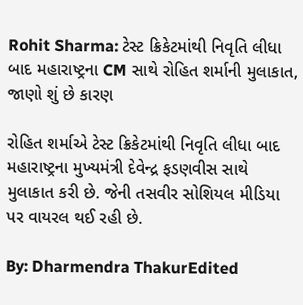Rohit Sharma: ટેસ્ટ ક્રિકેટમાંથી નિવૃતિ લીધા બાદ મહારાષ્ટ્રના CM સાથે રોહિત શર્માની મુલાકાત, જાણો શું છે કારણ

રોહિત શર્માએ ટેસ્ટ ક્રિકેટમાંથી નિવૃતિ લીધા બાદ મહારાષ્ટ્રના મુખ્યમંત્રી દેવેન્દ્ર ફડણવીસ સાથે મુલાકાત કરી છે. જેની તસવીર સોશિયલ મીડિયા પર વાયરલ થઈ રહી છે.

By: Dharmendra ThakurEdited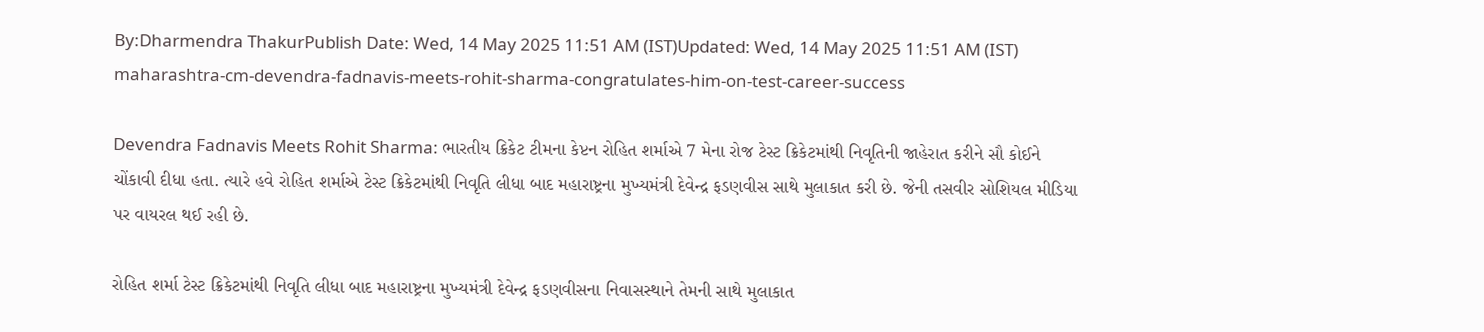By:Dharmendra ThakurPublish Date: Wed, 14 May 2025 11:51 AM (IST)Updated: Wed, 14 May 2025 11:51 AM (IST)
maharashtra-cm-devendra-fadnavis-meets-rohit-sharma-congratulates-him-on-test-career-success

Devendra Fadnavis Meets Rohit Sharma: ભારતીય ક્રિકેટ ટીમના કેપ્ટન રોહિત શર્માએ 7 મેના રોજ ટેસ્ટ ક્રિકેટમાંથી નિવૃતિની જાહેરાત કરીને સૌ કોઈને ચોંકાવી દીધા હતા. ત્યારે હવે રોહિત શર્માએ ટેસ્ટ ક્રિકેટમાંથી નિવૃતિ લીધા બાદ મહારાષ્ટ્રના મુખ્યમંત્રી દેવેન્દ્ર ફડણવીસ સાથે મુલાકાત કરી છે. જેની તસવીર સોશિયલ મીડિયા પર વાયરલ થઈ રહી છે.

રોહિત શર્મા ટેસ્ટ ક્રિકેટમાંથી નિવૃતિ લીધા બાદ મહારાષ્ટ્રના મુખ્યમંત્રી દેવેન્દ્ર ફડણવીસના નિવાસસ્થાને તેમની સાથે મુલાકાત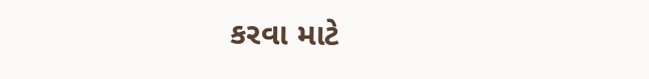કરવા માટે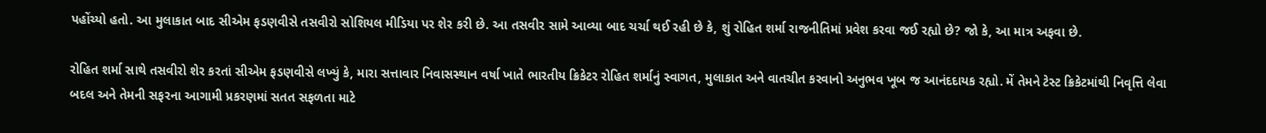પહોંચ્યો હતો. આ મુલાકાત બાદ સીએમ ફડણવીસે તસવીરો સોશિયલ મીડિયા પર શેર કરી છે. આ તસવીર સામે આવ્યા બાદ ચર્ચા થઈ રહી છે કે, શું રોહિત શર્મા રાજનીતિમાં પ્રવેશ કરવા જઈ રહ્યો છે? જો કે, આ માત્ર અફવા છે.

રોહિત શર્મા સાથે તસવીરો શેર કરતાં સીએમ ફડણવીસે લખ્યું કે, મારા સત્તાવાર નિવાસસ્થાન વર્ષા ખાતે ભારતીય ક્રિકેટર રોહિત શર્માનું સ્વાગત, મુલાકાત અને વાતચીત કરવાનો અનુભવ ખૂબ જ આનંદદાયક રહ્યો. મેં તેમને ટેસ્ટ ક્રિકેટમાંથી નિવૃત્તિ લેવા બદલ અને તેમની સફરના આગામી પ્રકરણમાં સતત સફળતા માટે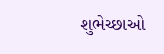શુભેચ્છાઓ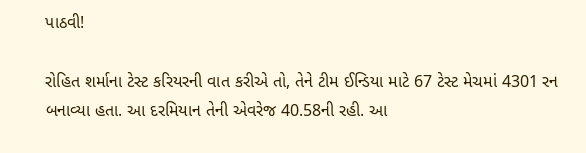પાઠવી!

રોહિત શર્માના ટેસ્ટ કરિયરની વાત કરીએ તો, તેને ટીમ ઈન્ડિયા માટે 67 ટેસ્ટ મેચમાં 4301 રન બનાવ્યા હતા. આ દરમિયાન તેની એવરેજ 40.58ની રહી. આ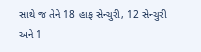સાથે જ તેને 18 હાફ સેન્ચુરી, 12 સેન્ચુરી અને 1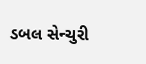ડબલ સેન્ચુરી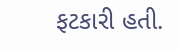ફટકારી હતી.